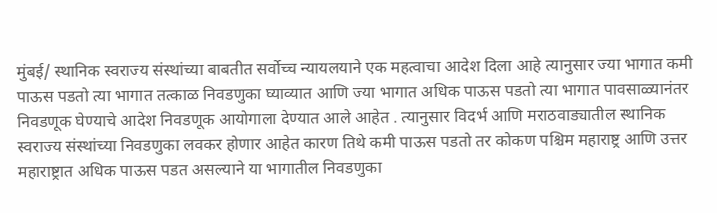मुंबई/ स्थानिक स्वराज्य संस्थांच्या बाबतीत सर्वोच्च न्यायलयाने एक महत्वाचा आदेश दिला आहे त्यानुसार ज्या भागात कमी पाऊस पडतो त्या भागात तत्काळ निवडणुका घ्याव्यात आणि ज्या भागात अधिक पाऊस पडतो त्या भागात पावसाळ्यानंतर निवडणूक घेण्याचे आदेश निवडणूक आयोगाला देण्यात आले आहेत . त्यानुसार विदर्भ आणि मराठवाड्यातील स्थानिक स्वराज्य संस्थांच्या निवडणुका लवकर होणार आहेत कारण तिथे कमी पाऊस पडतो तर कोकण पश्चिम महाराष्ट्र आणि उत्तर महाराष्ट्रात अधिक पाऊस पडत असल्याने या भागातील निवडणुका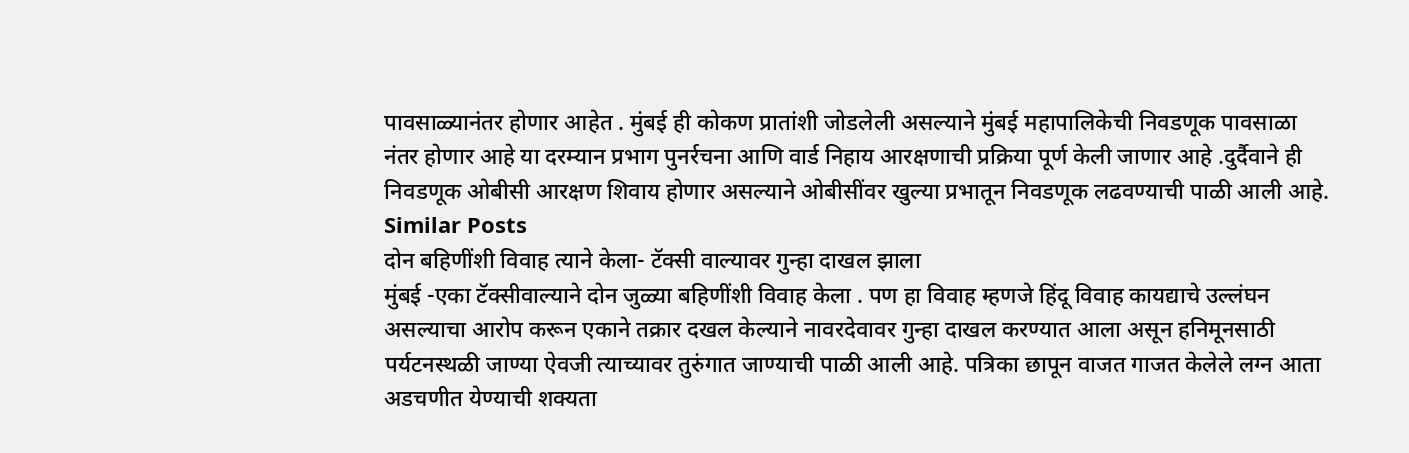पावसाळ्यानंतर होणार आहेत . मुंबई ही कोकण प्रातांशी जोडलेली असल्याने मुंबई महापालिकेची निवडणूक पावसाळा नंतर होणार आहे या दरम्यान प्रभाग पुनर्रचना आणि वार्ड निहाय आरक्षणाची प्रक्रिया पूर्ण केली जाणार आहे .दुर्दैवाने ही निवडणूक ओबीसी आरक्षण शिवाय होणार असल्याने ओबीसींवर खुल्या प्रभातून निवडणूक लढवण्याची पाळी आली आहे.
Similar Posts
दोन बहिणींशी विवाह त्याने केला- टॅक्सी वाल्यावर गुन्हा दाखल झाला
मुंबई -एका टॅक्सीवाल्याने दोन जुळ्या बहिणींशी विवाह केला . पण हा विवाह म्हणजे हिंदू विवाह कायद्याचे उल्लंघन असल्याचा आरोप करून एकाने तक्रार दखल केल्याने नावरदेवावर गुन्हा दाखल करण्यात आला असून हनिमूनसाठी पर्यटनस्थळी जाण्या ऐवजी त्याच्यावर तुरुंगात जाण्याची पाळी आली आहे. पत्रिका छापून वाजत गाजत केलेले लग्न आता अडचणीत येण्याची शक्यता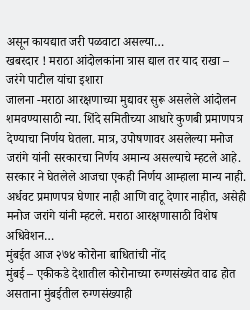असून कायद्यात जरी पळवाटा असल्या…
खबरदार ! मराठा आंदोलकांना त्रास द्याल तर याद राखा – जरंगे पाटील यांचा इशारा
जालना -मराठा आरक्षणाच्या मुद्यावर सुरू असलेले आंदोलन शमवण्यासाठी न्या. शिंदे समितीच्या आधारे कुणबी प्रमाणपत्र देण्याचा निर्णय घेतला. मात्र, उपोषणावर असलेल्या मनोज जरांगे यांनी सरकारचा निर्णय अमान्य असल्याचे म्हटले आहे. सरकार ने घेतलेले आजचा एकही निर्णय आम्हाला मान्य नाही. अर्धवट प्रमाणपत्र घेणार नाही आणि वाटू देणार नाहीत, असेही मनोज जरांगे यांनी म्हटले. मराठा आरक्षणासाठी विशेष अधिवेशन…
मुंबईत आज २७४ कोरोना बाधितांची नोंद
मुंबई – एकीकडे देशातील कोरोनाच्या रुग्णसंख्येत वाढ होत असताना मुंबईतील रुग्णसंख्याही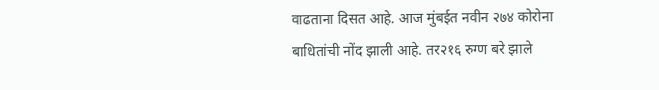वाढताना दिसत आहे. आज मुंबईत नवीन २७४ कोरोना बाधितांची नोंद झाली आहे. तर२१६ रुग्ण बरे झाले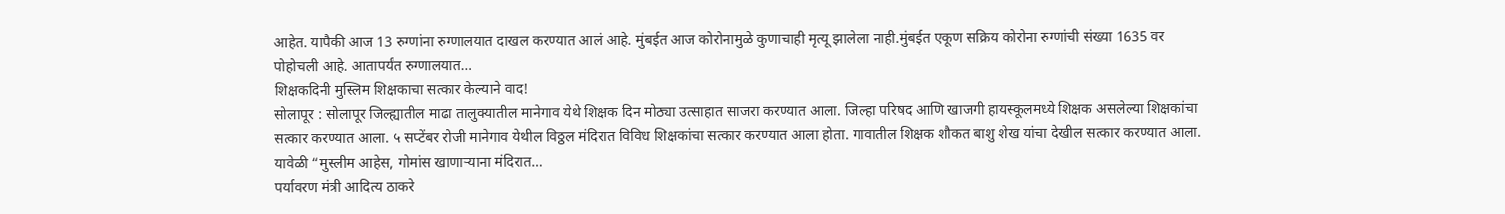आहेत. यापैकी आज 13 रुग्णांना रुग्णालयात दाखल करण्यात आलं आहे. मुंबईत आज कोरोनामुळे कुणाचाही मृत्यू झालेला नाही.मुंबईत एकूण सक्रिय कोरोना रुग्णांची संख्या 1635 वर पोहोचली आहे. आतापर्यंत रुग्णालयात…
शिक्षकदिनी मुस्लिम शिक्षकाचा सत्कार केल्याने वाद!
सोलापूर : सोलापूर जिल्ह्यातील माढा तालुक्यातील मानेगाव येथे शिक्षक दिन मोठ्या उत्साहात साजरा करण्यात आला. जिल्हा परिषद आणि खाजगी हायस्कूलमध्ये शिक्षक असलेल्या शिक्षकांचा सत्कार करण्यात आला. ५ सप्टेंबर रोजी मानेगाव येथील विठ्ठल मंदिरात विविध शिक्षकांचा सत्कार करण्यात आला होता. गावातील शिक्षक शौकत बाशु शेख यांचा देखील सत्कार करण्यात आला. यावेळी “मुस्लीम आहेस, गोमांस खाणाऱ्याना मंदिरात…
पर्यावरण मंत्री आदित्य ठाकरे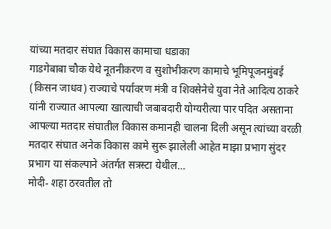यांच्या मतदार संघात विकास कामाचा धडाका
गाडगेबाबा चौक येथे नूतनीकरण व सुशोभीकरण कामाचे भूमिपूजनमुंबई (किसन जाधव) राज्याचे पर्यावरण मंत्री व शिवसेनेचे युवा नेते आदित्य ठाकरे यांनी राज्यात आपल्या खात्याची जबाबदारी योग्यरीत्या पार पदित असताना आपल्या मतदार संघातील विकास कमानही चालना दिली असून त्यांच्या वरळी मतदार संघात अनेक विकास कामे सुरू झालेली आहेत माझा प्रभाग सुंदर प्रभाग या संकल्पाने अंतर्गत सत्रस्टा येथील…
मोदी- शहा ठरवतील तो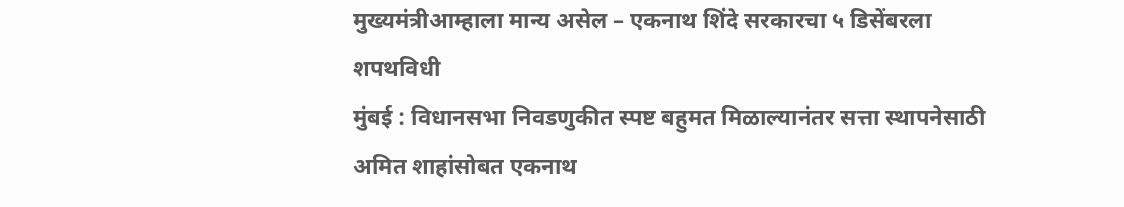मुख्यमंत्रीआम्हाला मान्य असेल – एकनाथ शिंदे सरकारचा ५ डिसेंबरला शपथविधी
मुंबई : विधानसभा निवडणुकीत स्पष्ट बहुमत मिळाल्यानंतर सत्ता स्थापनेसाठी अमित शाहांसोबत एकनाथ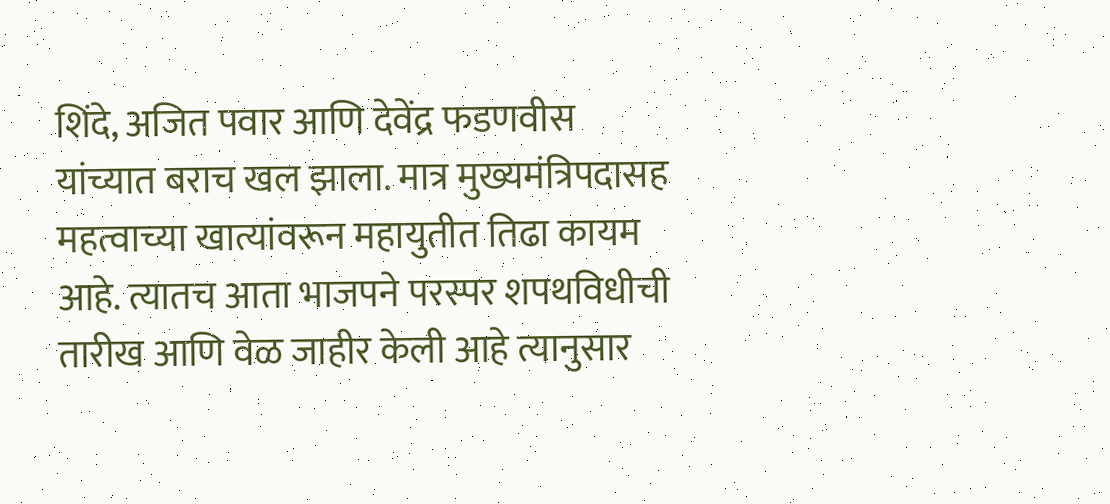शिंदे, अजित पवार आणि देवेंद्र फडणवीस यांच्यात बराच खल झाला. मात्र मुख्यमंत्रिपदासह महत्वाच्या खात्यांवरून महायुतीत तिढा कायम आहे. त्यातच आता भाजपने परस्पर शपथविधीची तारीख आणि वेळ जाहीर केली आहे त्यानुसार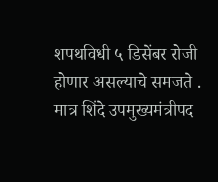शपथविधी ५ डिसेंबर रोजी होणार असल्याचे समजते . मात्र शिंदे उपमुख्यमंत्रीपद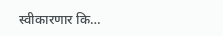स्वीकारणार कि…